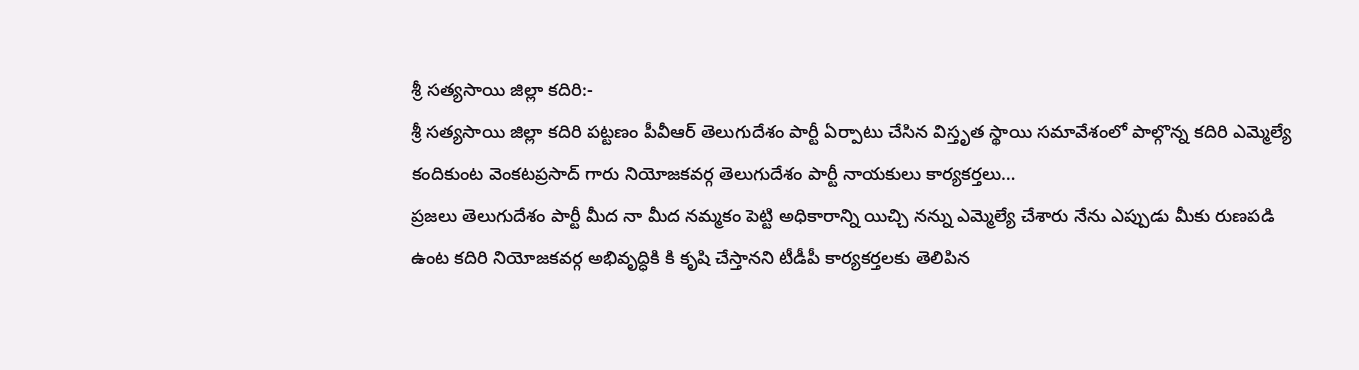శ్రీ సత్యసాయి జిల్లా కదిరి:-
శ్రీ సత్యసాయి జిల్లా కదిరి పట్టణం పీవీఆర్ తెలుగుదేశం పార్టీ ఏర్పాటు చేసిన విస్తృత స్థాయి సమావేశంలో పాల్గొన్న కదిరి ఎమ్మెల్యే కందికుంట వెంకటప్రసాద్ గారు నియోజకవర్గ తెలుగుదేశం పార్టీ నాయకులు కార్యకర్తలు…
ప్రజలు తెలుగుదేశం పార్టీ మీద నా మీద నమ్మకం పెట్టి అధికారాన్ని యిచ్చి నన్ను ఎమ్మెల్యే చేశారు నేను ఎప్పుడు మీకు రుణపడి ఉంట కదిరి నియోజకవర్గ అభివృద్ధికి కి కృషి చేస్తానని టీడీపీ కార్యకర్తలకు తెలిపిన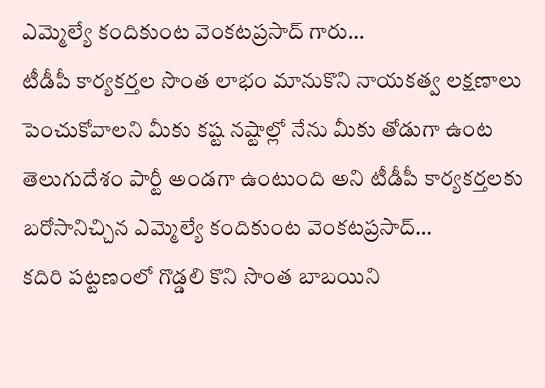ఎమ్మెల్యే కందికుంట వెంకటప్రసాద్ గారు…
టీడీపీ కార్యకర్తల సొంత లాభం మానుకొని నాయకత్వ లక్షణాలు పెంచుకోవాలని మీకు కష్ట నష్టాల్లో నేను మీకు తోడుగా ఉంట తెలుగుదేశం పార్టీ అండగా ఉంటుంది అని టీడీపీ కార్యకర్తలకు బరోసానిచ్చిన ఎమ్మెల్యే కందికుంట వెంకటప్రసాద్…
కదిరి పట్టణంలో గొడ్డలి కొని సొంత బాబయిని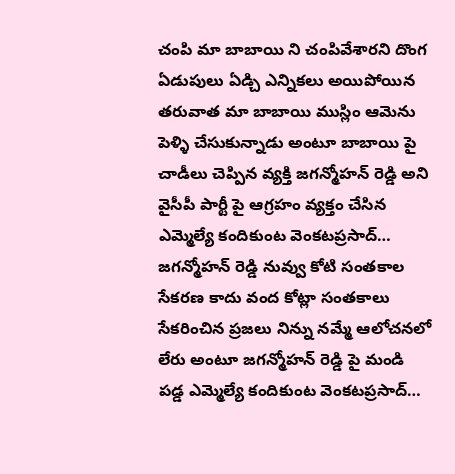చంపి మా బాబాయి ని చంపివేశారని దొంగ ఏడుపులు ఏడ్చి ఎన్నికలు అయిపోయిన తరువాత మా బాబాయి ముస్లిం ఆమెను పెళ్ళి చేసుకున్నాడు అంటూ బాబాయి పై చాడీలు చెప్పిన వ్యక్తి జగన్మోహన్ రెడ్డి అని వైసీపీ పార్టీ పై ఆగ్రహం వ్యక్తం చేసిన ఎమ్మెల్యే కందికుంట వెంకటప్రసాద్…
జగన్మోహన్ రెడ్డి నువ్వు కోటి సంతకాల సేకరణ కాదు వంద కోట్లా సంతకాలు సేకరించిన ప్రజలు నిన్ను నమ్మే ఆలోచనలో లేరు అంటూ జగన్మోహన్ రెడ్డి పై మండి పడ్డ ఎమ్మెల్యే కందికుంట వెంకటప్రసాద్…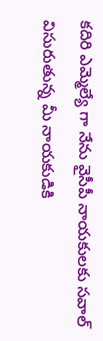కదిరి ఎమ్మెల్యే గా నేను వైసీపీ నాయకులకు సవాల్ విసురుతున్న మీ నాయకుడికి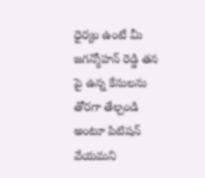ధైర్యం ఉంటే మీ జగన్మోహన్ రెడ్డి తన పై ఉన్న కేసులను తోరగా తేల్చండి అంటూ పిటిషన్ వేయమని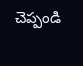చెప్పండి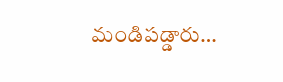మండిపడ్డారు…